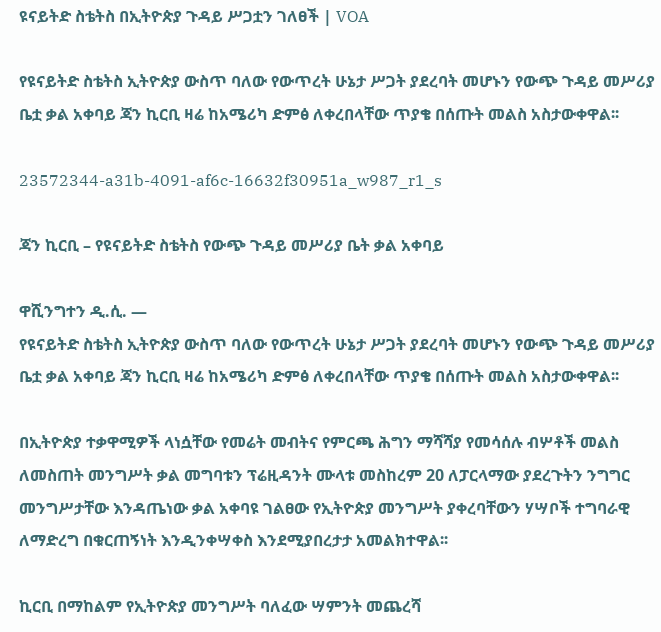ዩናይትድ ስቴትስ በኢትዮጵያ ጉዳይ ሥጋቷን ገለፀች | VOA

የዩናይትድ ስቴትስ ኢትዮጵያ ውስጥ ባለው የውጥረት ሁኔታ ሥጋት ያደረባት መሆኑን የውጭ ጉዳይ መሥሪያ ቤቷ ቃል አቀባይ ጃን ኪርቢ ዛሬ ከአሜሪካ ድምፅ ለቀረበላቸው ጥያቄ በሰጡት መልስ አስታውቀዋል፡፡

23572344-a31b-4091-af6c-16632f30951a_w987_r1_s

ጃን ኪርቢ – የዩናይትድ ስቴትስ የውጭ ጉዳይ መሥሪያ ቤት ቃል አቀባይ

ዋሺንግተን ዲ.ሲ. —
የዩናይትድ ስቴትስ ኢትዮጵያ ውስጥ ባለው የውጥረት ሁኔታ ሥጋት ያደረባት መሆኑን የውጭ ጉዳይ መሥሪያ ቤቷ ቃል አቀባይ ጃን ኪርቢ ዛሬ ከአሜሪካ ድምፅ ለቀረበላቸው ጥያቄ በሰጡት መልስ አስታውቀዋል፡፡

በኢትዮጵያ ተቃዋሚዎች ላነሷቸው የመሬት መብትና የምርጫ ሕግን ማሻሻያ የመሳሰሉ ብሦቶች መልስ ለመስጠት መንግሥት ቃል መግባቱን ፕሬዚዳንት ሙላቱ መስከረም 20 ለፓርላማው ያደረጉትን ንግግር መንግሥታቸው እንዳጤነው ቃል አቀባዩ ገልፀው የኢትዮጵያ መንግሥት ያቀረባቸውን ሃሣቦች ተግባራዊ ለማድረግ በቁርጠኝነት እንዲንቀሣቀስ እንደሚያበረታታ አመልክተዋል፡፡

ኪርቢ በማከልም የኢትዮጵያ መንግሥት ባለፈው ሣምንት መጨረሻ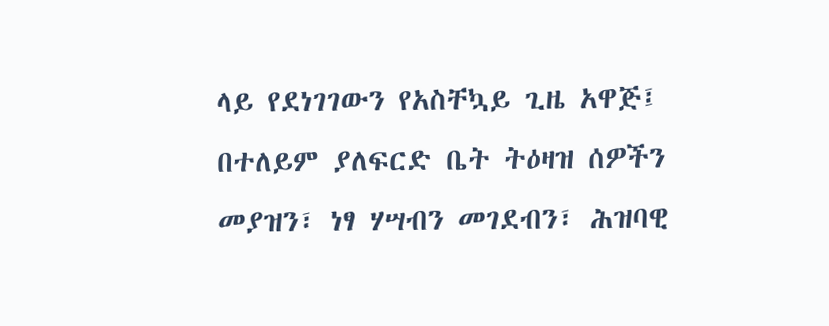ላይ የደነገገውን የአስቸኳይ ጊዜ አዋጅ፤ በተለይም ያለፍርድ ቤት ትዕዛዝ ሰዎችን መያዝን፣ ነፃ ሃሣብን መገደብን፣ ሕዝባዊ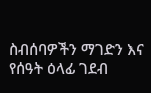ስብሰባዎችን ማገድን እና የሰዓት ዕላፊ ገደብ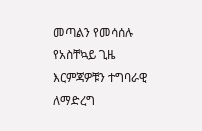መጣልን የመሳሰሉ የአስቸኳይ ጊዜ እርምጃዎቹን ተግባራዊ ለማድረግ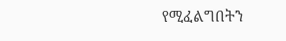የሚፈልግበትን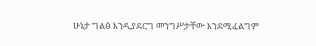ሁኔታ ግልፅ እንዲያደርግ መንግሥታቸው እንደሚፈልግም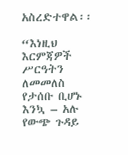አስረድተዋል፡፡

“እነዚህ እርምጃዎች ሥርዓትን ለመመለስ የታሰቡ ቢሆኑ እንኳ – አሉ የውጭ ጉዳይ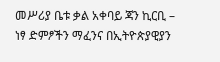መሥሪያ ቤቱ ቃል አቀባይ ጃን ኪርቢ – ነፃ ድምፆችን ማፈንና በኢትዮጵያዊያን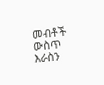መብቶች ውስጥ እራስን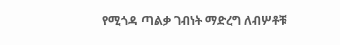የሚጎዳ ጣልቃ ገብነት ማድረግ ለብሦቶቹ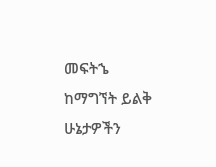መፍትኄ ከማግኘት ይልቅ ሁኔታዎችን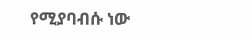የሚያባብሱ ነው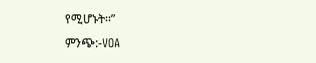የሚሆኑት፡፡”
ምንጭ:-VOA